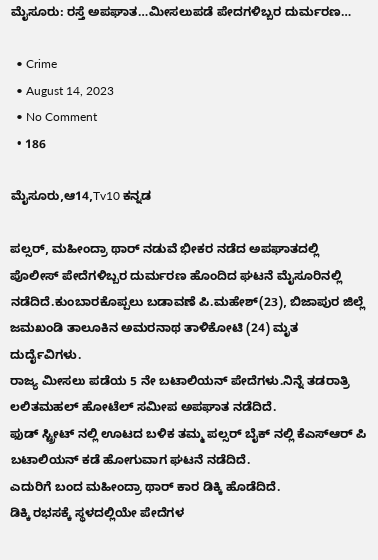ಮೈಸೂರು: ರಸ್ತೆ ಅಪಘಾತ…ಮೀಸಲುಪಡೆ ಪೇದಗಳಿಬ್ಬರ ದುರ್ಮರಣ…

  • Crime
  • August 14, 2023
  • No Comment
  • 186

ಮೈಸೂರು,ಆ14,Tv10 ಕನ್ನಡ

ಪಲ್ಸರ್, ಮಹೀಂದ್ರಾ ಥಾರ್ ನಡುವೆ ಭೀಕರ ನಡೆದ ಅಪಘಾತದಲ್ಲಿ ಪೊಲೀಸ್ ಪೇದೆಗಳಿಬ್ಬರ ದುರ್ಮರಣ ಹೊಂದಿದ ಘಟನೆ ಮೈಸೂರಿನಲ್ಲಿ ನಡೆದಿದೆ.ಕುಂಬಾರಕೊಪ್ಪಲು ಬಡಾವಣೆ ಪಿ.ಮಹೇಶ್(23), ಬಿಜಾಪುರ ಜಿಲ್ಲೆ ಜಮಖಂಡಿ ತಾಲೂಕಿನ ಅಮರನಾಥ ತಾಳಿಕೋಟಿ (24) ಮೃತ ದುರ್ದೈವಿಗಳು.
ರಾಜ್ಯ ಮೀಸಲು ಪಡೆಯ 5 ನೇ ಬಟಾಲಿಯನ್ ಪೇದೆಗಳು‌.ನಿನ್ನೆ ತಡರಾತ್ರಿ ಲಲಿತಮಹಲ್ ಹೋಟೆಲ್ ಸಮೀಪ ಅಪಘಾತ‌ ನಡೆದಿದೆ.
ಫುಡ್ ಸ್ಟ್ರೀಟ್ ನಲ್ಲಿ ಊಟದ ಬಳಿಕ ತಮ್ಮ ಪಲ್ಸರ್ ಬೈಕ್ ನಲ್ಲಿ ಕೆಎಸ್ಆರ್ ಪಿ ಬಟಾಲಿಯನ್ ಕಡೆ ಹೋಗುವಾಗ ಘಟನೆ‌ ನಡೆದಿದೆ.
ಎದುರಿಗೆ ಬಂದ ಮಹೀಂದ್ರಾ ಥಾರ್ ಕಾರ ಡಿಕ್ಕಿ ಹೊಡೆದಿದೆ.
ಡಿಕ್ಕಿ ರಭಸಕ್ಕೆ ಸ್ಥಳದಲ್ಲಿಯೇ ಪೇದೆಗಳ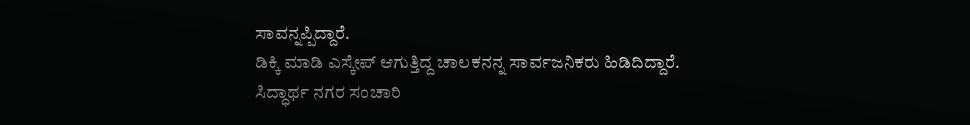ಸಾವನ್ನಪ್ಪಿದ್ದಾರೆ.
ಡಿಕ್ಕಿ ಮಾಡಿ ಎಸ್ಕೇಪ್ ಆಗುತ್ತಿದ್ದ ಚಾಲಕನನ್ನ ಸಾರ್ವಜನಿಕರು‌ ಹಿಡಿದಿದ್ದಾರೆ.
ಸಿದ್ಧಾರ್ಥ ನಗರ ಸಂಚಾರಿ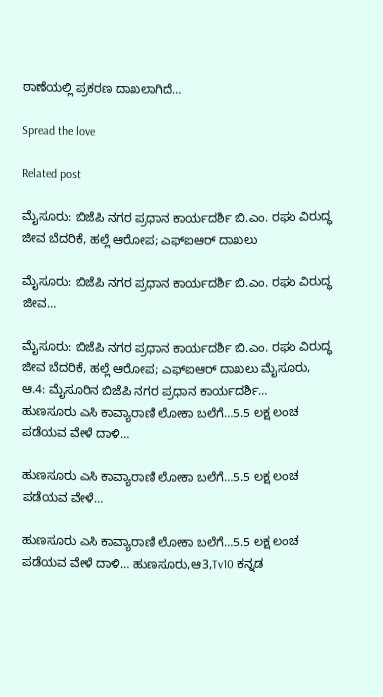ಠಾಣೆಯಲ್ಲಿ ಪ್ರಕರಣ‌ ದಾಖಲಾಗಿದೆ…

Spread the love

Related post

ಮೈಸೂರು: ಬಿಜೆಪಿ ನಗರ ಪ್ರಧಾನ ಕಾರ್ಯದರ್ಶಿ ಬಿ.ಎಂ. ರಘು ವಿರುದ್ಧ ಜೀವ ಬೆದರಿಕೆ, ಹಲ್ಲೆ ಆರೋಪ; ಎಫ್‌ಐಆರ್ ದಾಖಲು

ಮೈಸೂರು: ಬಿಜೆಪಿ ನಗರ ಪ್ರಧಾನ ಕಾರ್ಯದರ್ಶಿ ಬಿ.ಎಂ. ರಘು ವಿರುದ್ಧ ಜೀವ…

ಮೈಸೂರು: ಬಿಜೆಪಿ ನಗರ ಪ್ರಧಾನ ಕಾರ್ಯದರ್ಶಿ ಬಿ.ಎಂ. ರಘು ವಿರುದ್ಧ ಜೀವ ಬೆದರಿಕೆ, ಹಲ್ಲೆ ಆರೋಪ; ಎಫ್‌ಐಆರ್ ದಾಖಲು ಮೈಸೂರು, ಆ.4: ಮೈಸೂರಿನ ಬಿಜೆಪಿ ನಗರ ಪ್ರಧಾನ ಕಾರ್ಯದರ್ಶಿ…
ಹುಣಸೂರು ಎಸಿ ಕಾವ್ಯಾರಾಣಿ ಲೋಕಾ ಬಲೆಗೆ…5.5 ಲಕ್ಷ ಲಂಚ ಪಡೆಯವ ವೇಳೆ ದಾಳಿ…

ಹುಣಸೂರು ಎಸಿ ಕಾವ್ಯಾರಾಣಿ ಲೋಕಾ ಬಲೆಗೆ…5.5 ಲಕ್ಷ ಲಂಚ ಪಡೆಯವ ವೇಳೆ…

ಹುಣಸೂರು ಎಸಿ ಕಾವ್ಯಾರಾಣಿ ಲೋಕಾ ಬಲೆಗೆ…5.5 ಲಕ್ಷ ಲಂಚ ಪಡೆಯವ ವೇಳೆ ದಾಳಿ… ಹುಣಸೂರು,ಆ3,Tv10 ಕನ್ನಡ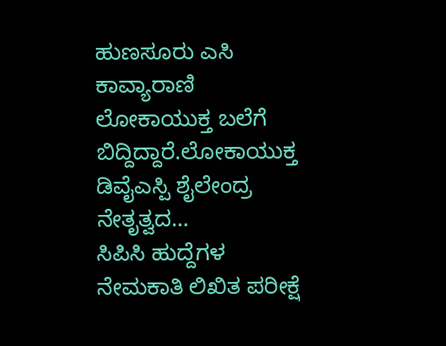ಹುಣಸೂರು ಎಸಿ ಕಾವ್ಯಾರಾಣಿ ಲೋಕಾಯುಕ್ತ ಬಲೆಗೆ ಬಿದ್ದಿದ್ದಾರೆ.ಲೋಕಾಯುಕ್ತ ಡಿವೈಎಸ್ಪಿ ಶೈಲೇಂದ್ರ ನೇತೃತ್ವದ…
ಸಿಪಿಸಿ ಹುದ್ದೆಗಳ ನೇಮಕಾತಿ ಲಿಖಿತ ಪರೀಕ್ಷೆ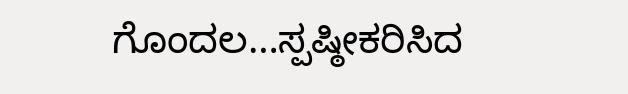ಗೊಂದಲ…ಸ್ಪಷ್ಠೀಕರಿಸಿದ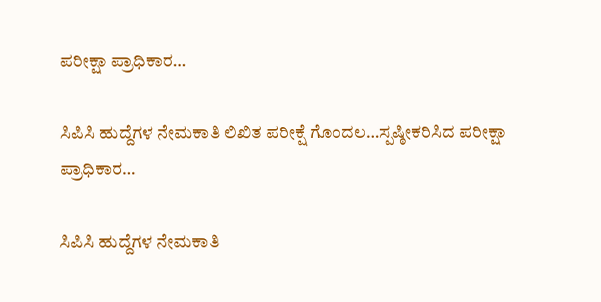ಪರೀಕ್ಷಾ ಪ್ರಾಧಿಕಾರ…

ಸಿಪಿಸಿ ಹುದ್ದೆಗಳ ನೇಮಕಾತಿ ಲಿಖಿತ ಪರೀಕ್ಷೆ ಗೊಂದಲ…ಸ್ಪಷ್ಠೀಕರಿಸಿದ ಪರೀಕ್ಷಾ ಪ್ರಾಧಿಕಾರ…

ಸಿಪಿಸಿ ಹುದ್ದೆಗಳ ನೇಮಕಾತಿ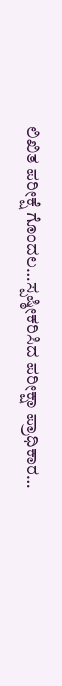ಲಿಖಿತ ಪರೀಕ್ಷೆ ಗೊಂದಲ…ಸ್ಪಷ್ಠೀಕರಿಸಿದ ಪರೀಕ್ಷಾ ಪ್ರಾಧಿಕಾರ…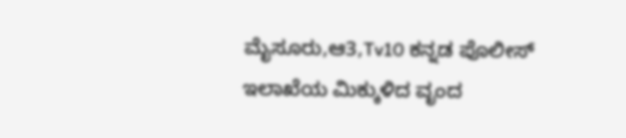ಮೈಸೂರು,ಆ3,Tv10 ಕನ್ನಡ ಪೊಲೀಸ್ ಇಲಾಖೆಯ ಮಿಕ್ಕುಳಿದ ವೃಂದ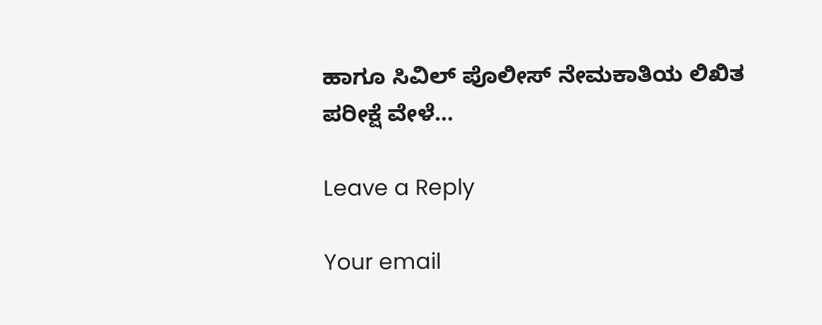ಹಾಗೂ ಸಿವಿಲ್ ಪೊಲೀಸ್ ನೇಮಕಾತಿಯ ಲಿಖಿತ ಪರೀಕ್ಷೆ ವೇಳೆ…

Leave a Reply

Your email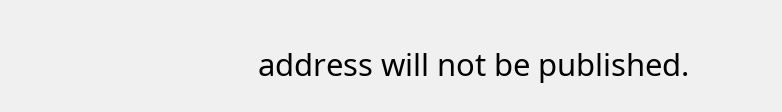address will not be published.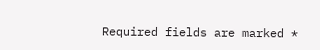Required fields are marked *